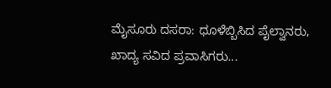ಮೈಸೂರು ದಸರಾ: ಧೂಳೆಬ್ಬಿಸಿದ ಪೈಲ್ವಾನರು, ಖಾದ್ಯ ಸವಿದ ಪ್ರವಾಸಿಗರು...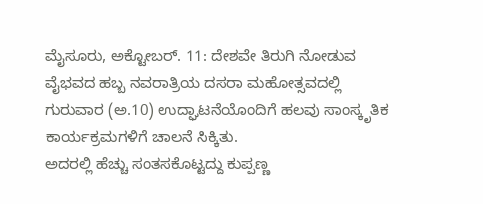ಮೈಸೂರು, ಅಕ್ಟೋಬರ್. 11: ದೇಶವೇ ತಿರುಗಿ ನೋಡುವ ವೈಭವದ ಹಬ್ಬ ನವರಾತ್ರಿಯ ದಸರಾ ಮಹೋತ್ಸವದಲ್ಲಿ ಗುರುವಾರ (ಅ.10) ಉದ್ಘಾಟನೆಯೊಂದಿಗೆ ಹಲವು ಸಾಂಸ್ಕೃತಿಕ ಕಾರ್ಯಕ್ರಮಗಳಿಗೆ ಚಾಲನೆ ಸಿಕ್ಕಿತು.
ಅದರಲ್ಲಿ ಹೆಚ್ಚು ಸಂತಸಕೊಟ್ಟದ್ದು ಕುಪ್ಪಣ್ಣ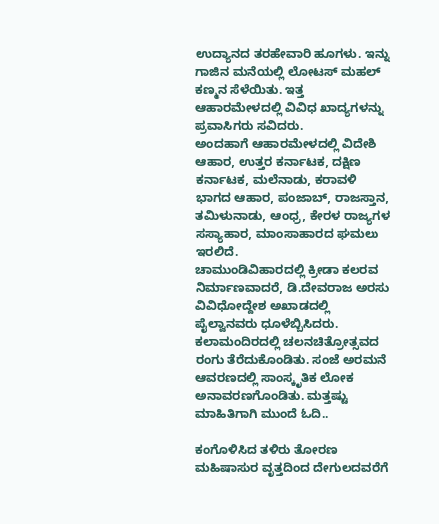ಉದ್ಯಾನದ ತರಹೇವಾರಿ ಹೂಗಳು. ಇನ್ನು ಗಾಜಿನ ಮನೆಯಲ್ಲಿ ಲೋಟಸ್ ಮಹಲ್ ಕಣ್ಮನ ಸೆಳೆಯಿತು. ಇತ್ತ ಆಹಾರಮೇಳದಲ್ಲಿ ವಿವಿಧ ಖಾದ್ಯಗಳನ್ನು ಪ್ರವಾಸಿಗರು ಸವಿದರು.
ಅಂದಹಾಗೆ ಆಹಾರಮೇಳದಲ್ಲಿ ವಿದೇಶಿ ಆಹಾರ, ಉತ್ತರ ಕರ್ನಾಟಕ, ದಕ್ಷಿಣ ಕರ್ನಾಟಕ, ಮಲೆನಾಡು, ಕರಾವಳಿ ಭಾಗದ ಆಹಾರ, ಪಂಜಾಬ್, ರಾಜಸ್ತಾನ, ತಮಿಳುನಾಡು, ಆಂಧ್ರ, ಕೇರಳ ರಾಜ್ಯಗಳ ಸಸ್ಯಾಹಾರ, ಮಾಂಸಾಹಾರದ ಘಮಲು ಇರಲಿದೆ.
ಚಾಮುಂಡಿವಿಹಾರದಲ್ಲಿ ಕ್ರೀಡಾ ಕಲರವ ನಿರ್ಮಾಣವಾದರೆ, ಡಿ.ದೇವರಾಜ ಅರಸು ವಿವಿಧೋದ್ದೇಶ ಅಖಾಡದಲ್ಲಿ ಪೈಲ್ವಾನವರು ಧೂಳೆಬ್ಬಿಸಿದರು. ಕಲಾಮಂದಿರದಲ್ಲಿ ಚಲನಚಿತ್ರೋತ್ಸವದ ರಂಗು ತೆರೆದುಕೊಂಡಿತು. ಸಂಜೆ ಅರಮನೆ ಆವರಣದಲ್ಲಿ ಸಾಂಸ್ಕೃತಿಕ ಲೋಕ ಅನಾವರಣಗೊಂಡಿತು. ಮತ್ತಷ್ಟು ಮಾಹಿತಿಗಾಗಿ ಮುಂದೆ ಓದಿ..

ಕಂಗೊಳಿಸಿದ ತಳಿರು ತೋರಣ
ಮಹಿಷಾಸುರ ವೃತ್ತದಿಂದ ದೇಗುಲದವರೆಗೆ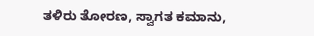ತಳಿರು ತೋರಣ, ಸ್ವಾಗತ ಕಮಾನು,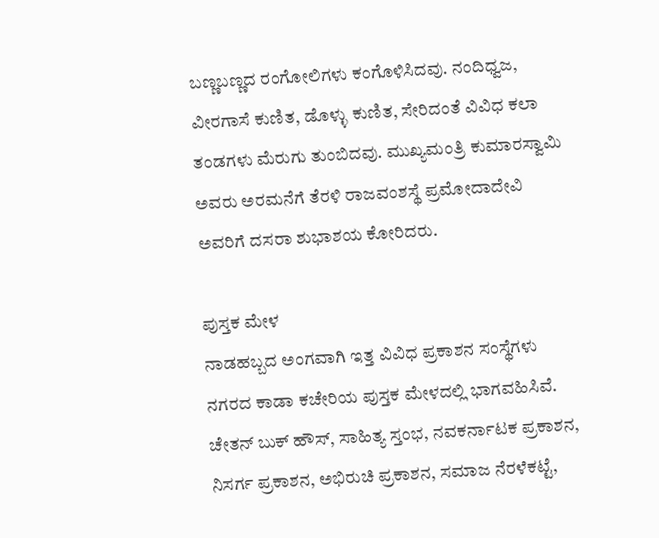ಬಣ್ಣಬಣ್ಣದ ರಂಗೋಲಿಗಳು ಕಂಗೊಳಿಸಿದವು. ನಂದಿಧ್ವಜ, ವೀರಗಾಸೆ ಕುಣಿತ, ಡೊಳ್ಳು ಕುಣಿತ, ಸೇರಿದಂತೆ ವಿವಿಧ ಕಲಾ ತಂಡಗಳು ಮೆರುಗು ತುಂಬಿದವು. ಮುಖ್ಯಮಂತ್ರಿ ಕುಮಾರಸ್ವಾಮಿ ಅವರು ಅರಮನೆಗೆ ತೆರಳಿ ರಾಜವಂಶಸ್ಥೆ ಪ್ರಮೋದಾದೇವಿ ಅವರಿಗೆ ದಸರಾ ಶುಭಾಶಯ ಕೋರಿದರು.

ಪುಸ್ತಕ ಮೇಳ
ನಾಡಹಬ್ಬದ ಅಂಗವಾಗಿ ಇತ್ತ ವಿವಿಧ ಪ್ರಕಾಶನ ಸಂಸ್ಥೆಗಳು ನಗರದ ಕಾಡಾ ಕಚೇರಿಯ ಪುಸ್ತಕ ಮೇಳದಲ್ಲಿ ಭಾಗವಹಿಸಿವೆ. ಚೇತನ್ ಬುಕ್ ಹೌಸ್, ಸಾಹಿತ್ಯ ಸ್ತಂಭ, ನವಕರ್ನಾಟಕ ಪ್ರಕಾಶನ, ನಿಸರ್ಗ ಪ್ರಕಾಶನ, ಅಭಿರುಚಿ ಪ್ರಕಾಶನ, ಸಮಾಜ ನೆರಳೆಕಟ್ಟೆ,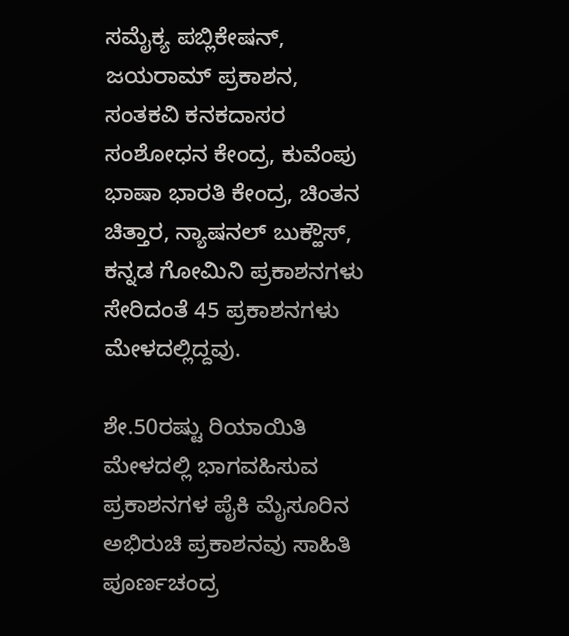ಸಮೈಕ್ಯ ಪಬ್ಲಿಕೇಷನ್, ಜಯರಾಮ್ ಪ್ರಕಾಶನ, ಸಂತಕವಿ ಕನಕದಾಸರ ಸಂಶೋಧನ ಕೇಂದ್ರ, ಕುವೆಂಪು ಭಾಷಾ ಭಾರತಿ ಕೇಂದ್ರ, ಚಿಂತನ ಚಿತ್ತಾರ, ನ್ಯಾಷನಲ್ ಬುಕ್ಹೌಸ್, ಕನ್ನಡ ಗೋಮಿನಿ ಪ್ರಕಾಶನಗಳು ಸೇರಿದಂತೆ 45 ಪ್ರಕಾಶನಗಳು ಮೇಳದಲ್ಲಿದ್ದವು.

ಶೇ.50ರಷ್ಟು ರಿಯಾಯಿತಿ
ಮೇಳದಲ್ಲಿ ಭಾಗವಹಿಸುವ ಪ್ರಕಾಶನಗಳ ಪೈಕಿ ಮೈಸೂರಿನ ಅಭಿರುಚಿ ಪ್ರಕಾಶನವು ಸಾಹಿತಿ ಪೂರ್ಣಚಂದ್ರ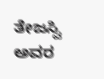ತೇಜಸ್ವಿ ಅವರ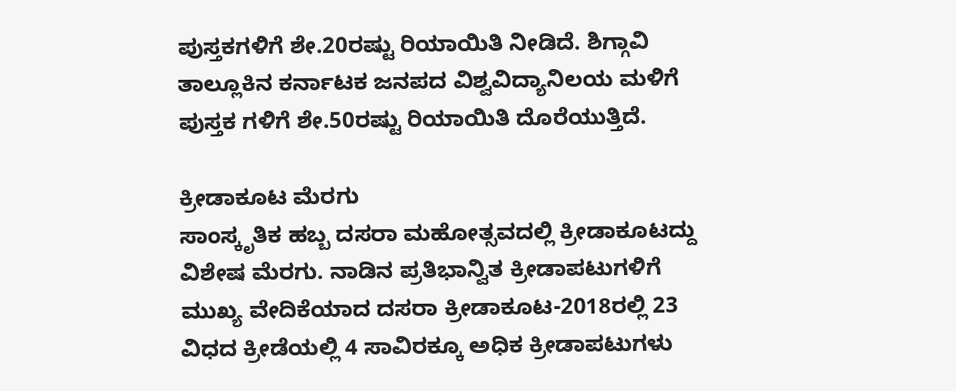ಪುಸ್ತಕಗಳಿಗೆ ಶೇ.20ರಷ್ಟು ರಿಯಾಯಿತಿ ನೀಡಿದೆ. ಶಿಗ್ಗಾವಿ ತಾಲ್ಲೂಕಿನ ಕರ್ನಾಟಕ ಜನಪದ ವಿಶ್ವವಿದ್ಯಾನಿಲಯ ಮಳಿಗೆ ಪುಸ್ತಕ ಗಳಿಗೆ ಶೇ.50ರಷ್ಟು ರಿಯಾಯಿತಿ ದೊರೆಯುತ್ತಿದೆ.

ಕ್ರೀಡಾಕೂಟ ಮೆರಗು
ಸಾಂಸ್ಕೃತಿಕ ಹಬ್ಬ ದಸರಾ ಮಹೋತ್ಸವದಲ್ಲಿ ಕ್ರೀಡಾಕೂಟದ್ದು ವಿಶೇಷ ಮೆರಗು. ನಾಡಿನ ಪ್ರತಿಭಾನ್ವಿತ ಕ್ರೀಡಾಪಟುಗಳಿಗೆ ಮುಖ್ಯ ವೇದಿಕೆಯಾದ ದಸರಾ ಕ್ರೀಡಾಕೂಟ-2018ರಲ್ಲಿ 23 ವಿಧದ ಕ್ರೀಡೆಯಲ್ಲಿ 4 ಸಾವಿರಕ್ಕೂ ಅಧಿಕ ಕ್ರೀಡಾಪಟುಗಳು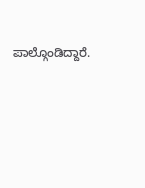ಪಾಲ್ಗೊಂಡಿದ್ದಾರೆ.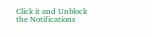Click it and Unblock the Notifications